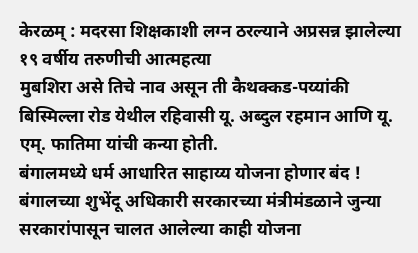केरळम् : मदरसा शिक्षकाशी लग्न ठरल्याने अप्रसन्न झालेल्या १९ वर्षीय तरुणीची आत्महत्या
मुबशिरा असे तिचे नाव असून ती कैथक्कड-पय्यांकी बिस्मिल्ला रोड येथील रहिवासी यू. अब्दुल रहमान आणि यू. एम्. फातिमा यांची कन्या होती.
बंगालमध्ये धर्म आधारित साहाय्य योजना होणार बंद !
बंगालच्या शुभेंदू अधिकारी सरकारच्या मंत्रीमंडळाने जुन्या सरकारांपासून चालत आलेल्या काही योजना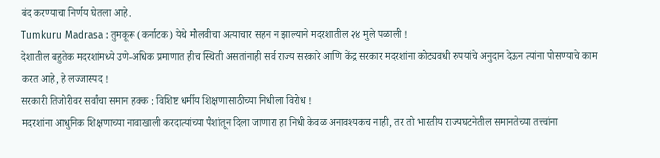बंद करण्याचा निर्णय घेतला आहे.
Tumkuru Madrasa : तुमकूरू (कर्नाटक) येथे मौलवीचा अत्याचार सहन न झाल्याने मदरशातील २४ मुले पळाली !
देशातील बहुतेक मदरशांमध्ये उणे-अधिक प्रमाणात हीच स्थिती असतांनाही सर्व राज्य सरकारे आणि केंद्र सरकार मदरशांना कोट्यवधी रुपयांचे अनुदान देऊन त्यांना पोसण्याचे काम करत आहे, हे लज्जास्पद !
सरकारी तिजोरीवर सर्वांचा समान हक्क : विशिष्ट धर्मीय शिक्षणासाठीच्या निधीला विरोध !
मदरशांना आधुनिक शिक्षणाच्या नावाखाली करदात्यांच्या पैशांतून दिला जाणारा हा निधी केवळ अनावश्यकच नाही, तर तो भारतीय राज्यघटनेतील समानतेच्या तत्त्वांना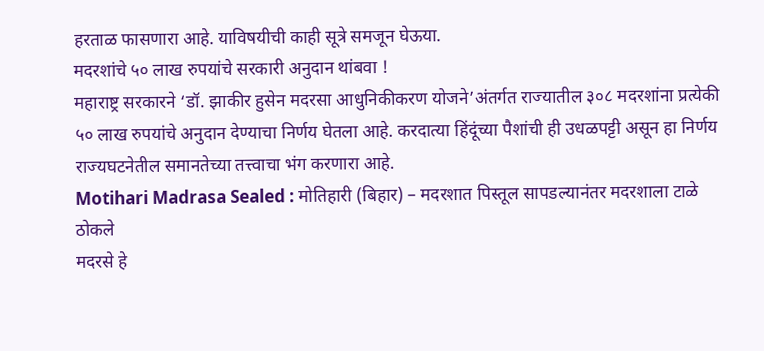हरताळ फासणारा आहे. याविषयीची काही सूत्रे समजून घेऊया.
मदरशांचे ५० लाख रुपयांचे सरकारी अनुदान थांबवा !
महाराष्ट्र सरकारने ‘डॉ. झाकीर हुसेन मदरसा आधुनिकीकरण योजने’अंतर्गत राज्यातील ३०८ मदरशांना प्रत्येकी ५० लाख रुपयांचे अनुदान देण्याचा निर्णय घेतला आहे. करदात्या हिंदूंच्या पैशांची ही उधळपट्टी असून हा निर्णय राज्यघटनेतील समानतेच्या तत्त्वाचा भंग करणारा आहे.
Motihari Madrasa Sealed : मोतिहारी (बिहार) – मदरशात पिस्तूल सापडल्यानंतर मदरशाला टाळे ठोकले
मदरसे हे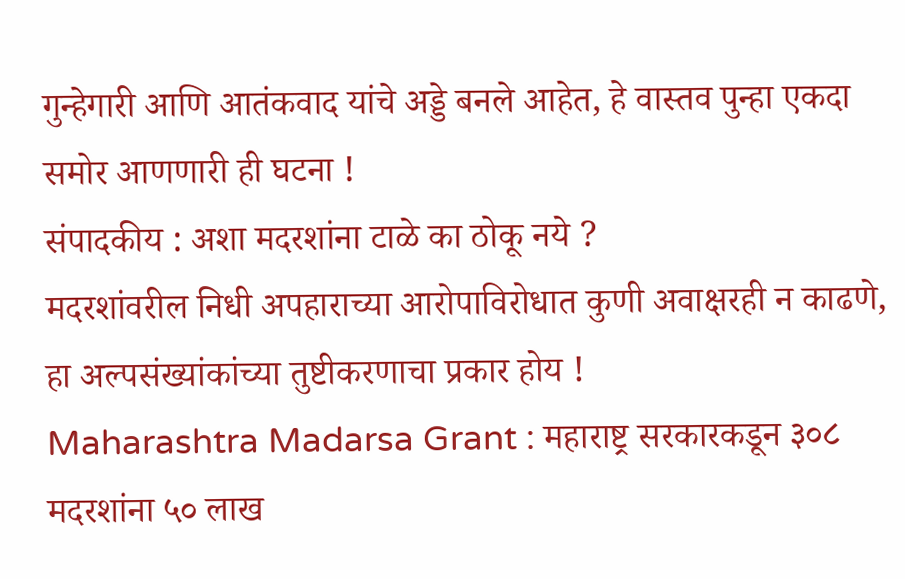गुन्हेगारी आणि आतंकवाद यांचे अड्डे बनले आहेत, हे वास्तव पुन्हा एकदा समोर आणणारी ही घटना !
संपादकीय : अशा मदरशांना टाळे का ठोकू नये ?
मदरशांवरील निधी अपहाराच्या आरोपाविरोधात कुणी अवाक्षरही न काढणे, हा अल्पसंख्यांकांच्या तुष्टीकरणाचा प्रकार होय !
Maharashtra Madarsa Grant : महाराष्ट्र सरकारकडून ३०८ मदरशांना ५० लाख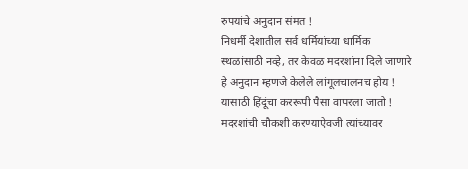रुपयांचे अनुदान संमत !
निधर्मी देशातील सर्व धर्मियांच्या धार्मिक स्थळांसाठी नव्हे, तर केवळ मदरशांना दिले जाणारे हे अनुदान म्हणजे केलेले लांगूलचालनच होय ! यासाठी हिंदूंचा कररूपी पैसा वापरला जातो ! मदरशांची चौकशी करण्याऐवजी त्यांच्यावर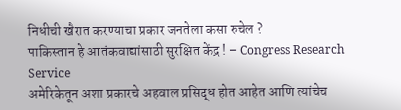निधीची खैरात करण्याचा प्रकार जनतेला कसा रुचेल ?
पाकिस्तान हे आतंकवाद्यांसाठी सुरक्षित केंद्र ! – Congress Research Service
अमेरिकेतून अशा प्रकारचे अहवाल प्रसिद्ध होत आहेत आणि त्यांचेच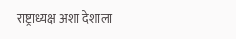राष्ट्राध्यक्ष अशा देशाला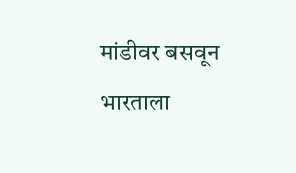मांडीवर बसवून भारताला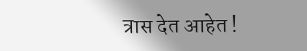त्रास देत आहेत !